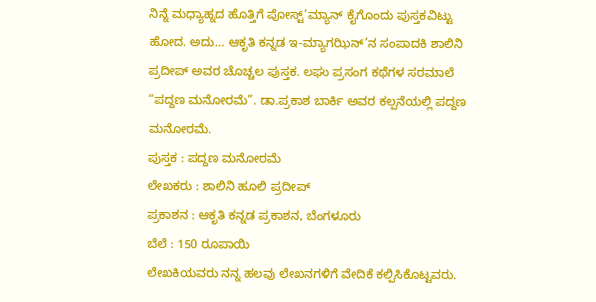ನಿನ್ನೆ ಮಧ್ಯಾಹ್ನದ ಹೊತ್ತಿಗೆ ಪೋಸ್ಟ್’ಮ್ಯಾನ್ ಕೈಗೊಂದು ಪುಸ್ತಕವಿಟ್ಟು ಹೋದ. ಅದು… ಆಕೃತಿ ಕನ್ನಡ ಇ-ಮ್ಯಾಗಝಿನ್’ನ ಸಂಪಾದಕಿ ಶಾಲಿನಿ ಪ್ರದೀಪ್ ಅವರ ಚೊಚ್ಚಲ ಪುಸ್ತಕ. ಲಘು ಪ್ರಸಂಗ ಕಥೆಗಳ ಸರಮಾಲೆ “ಪದ್ದಣ ಮನೋರಮೆ”. ಡಾ.ಪ್ರಕಾಶ ಬಾರ್ಕಿ ಅವರ ಕಲ್ಪನೆಯಲ್ಲಿ ಪದ್ದಣ ಮನೋರಮೆ.
ಪುಸ್ತಕ : ಪದ್ದಣ ಮನೋರಮೆ
ಲೇಖಕರು : ಶಾಲಿನಿ ಹೂಲಿ ಪ್ರದೀಪ್
ಪ್ರಕಾಶನ : ಆಕೃತಿ ಕನ್ನಡ ಪ್ರಕಾಶನ, ಬೆಂಗಳೂರು
ಬೆಲೆ : 150 ರೂಪಾಯಿ
ಲೇಖಕಿಯವರು ನನ್ನ ಹಲವು ಲೇಖನಗಳಿಗೆ ವೇದಿಕೆ ಕಲ್ಪಿಸಿಕೊಟ್ಟವರು.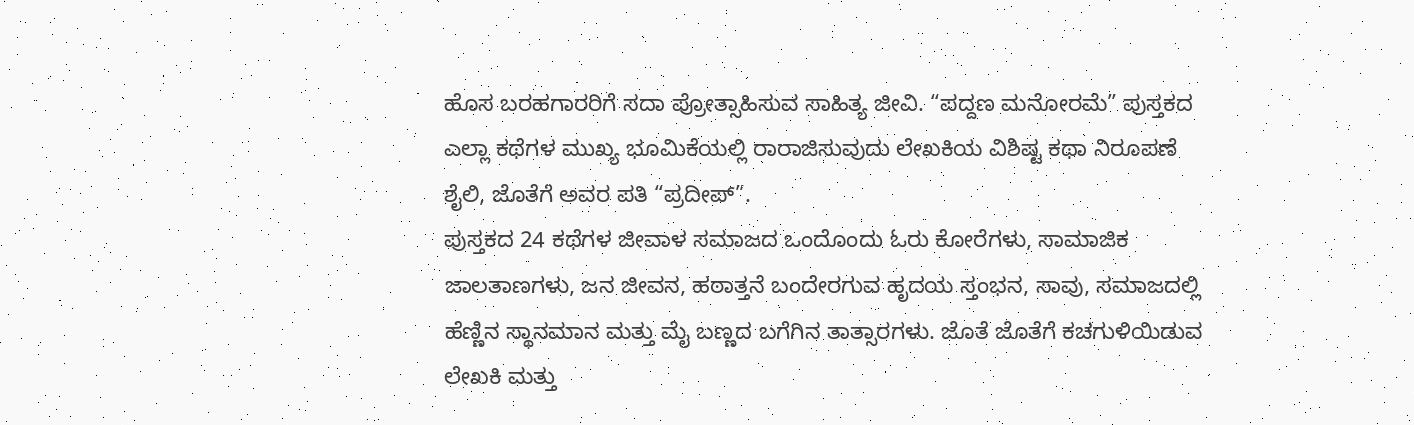ಹೊಸ ಬರಹಗಾರರಿಗೆ ಸದಾ ಪ್ರೋತ್ಸಾಹಿಸುವ ಸಾಹಿತ್ಯ ಜೀವಿ. “ಪದ್ದಣ ಮನೋರಮೆ” ಪುಸ್ತಕದ ಎಲ್ಲಾ ಕಥೆಗಳ ಮುಖ್ಯ ಭೂಮಿಕೆಯಲ್ಲಿ ರಾರಾಜಿಸುವುದು ಲೇಖಕಿಯ ವಿಶಿಷ್ಟ ಕಥಾ ನಿರೂಪಣೆ ಶೈಲಿ, ಜೊತೆಗೆ ಅವರ ಪತಿ “ಪ್ರದೀಪ್”.
ಪುಸ್ತಕದ 24 ಕಥೆಗಳ ಜೀವಾಳ ಸಮಾಜದ ಒಂದೊಂದು ಓರು ಕೋರೆಗಳು, ಸಾಮಾಜಿಕ ಜಾಲತಾಣಗಳು, ಜನ ಜೀವನ, ಹಠಾತ್ತನೆ ಬಂದೇರಗುವ ಹೃದಯ ಸ್ತಂಭನ, ಸಾವು, ಸಮಾಜದಲ್ಲಿ ಹೆಣ್ಣಿನ ಸ್ಥಾನಮಾನ ಮತ್ತು ಮೈ ಬಣ್ಣದ ಬಗೆಗಿನ ತಾತ್ಸಾರಗಳು. ಜೊತೆ ಜೊತೆಗೆ ಕಚಗುಳಿಯಿಡುವ ಲೇಖಕಿ ಮತ್ತು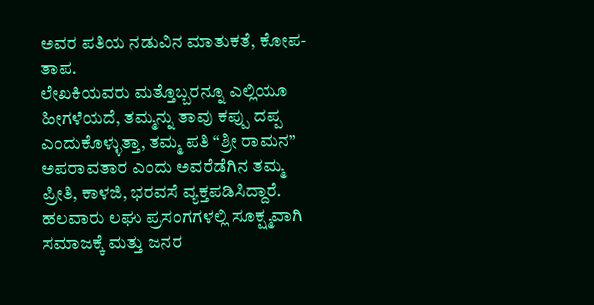ಅವರ ಪತಿಯ ನಡುವಿನ ಮಾತುಕತೆ, ಕೋಪ-ತಾಪ.
ಲೇಖಕಿಯವರು ಮತ್ತೊಬ್ಬರನ್ನೂ ಎಲ್ಲಿಯೂ ಹೀಗಳೆಯದೆ, ತಮ್ಮನ್ನು ತಾವು ಕಪ್ಪು ದಪ್ಪ ಎಂದುಕೊಳ್ಳುತ್ತಾ, ತಮ್ಮ ಪತಿ “ಶ್ರೀ ರಾಮನ” ಅಪರಾವತಾರ ಎಂದು ಅವರೆಡೆಗಿನ ತಮ್ಮ ಪ್ರೀತಿ, ಕಾಳಜಿ, ಭರವಸೆ ವ್ಯಕ್ತಪಡಿಸಿದ್ದಾರೆ. ಹಲವಾರು ಲಘು ಪ್ರಸಂಗಗಳಲ್ಲಿ ಸೂಕ್ಷ್ಮವಾಗಿ ಸಮಾಜಕ್ಕೆ ಮತ್ತು ಜನರ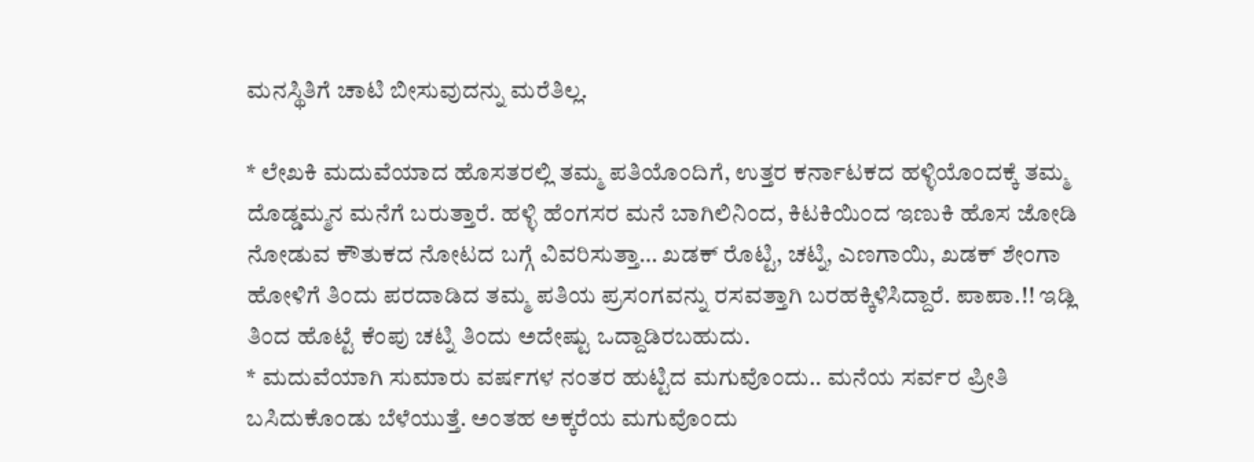ಮನಸ್ಥಿತಿಗೆ ಚಾಟಿ ಬೀಸುವುದನ್ನು ಮರೆತಿಲ್ಲ.

* ಲೇಖಕಿ ಮದುವೆಯಾದ ಹೊಸತರಲ್ಲಿ ತಮ್ಮ ಪತಿಯೊಂದಿಗೆ, ಉತ್ತರ ಕರ್ನಾಟಕದ ಹಳ್ಳಿಯೊಂದಕ್ಕೆ ತಮ್ಮ ದೊಡ್ಡಮ್ಮನ ಮನೆಗೆ ಬರುತ್ತಾರೆ. ಹಳ್ಳಿ ಹೆಂಗಸರ ಮನೆ ಬಾಗಿಲಿನಿಂದ, ಕಿಟಕಿಯಿಂದ ಇಣುಕಿ ಹೊಸ ಜೋಡಿ ನೋಡುವ ಕೌತುಕದ ನೋಟದ ಬಗ್ಗೆ ವಿವರಿಸುತ್ತಾ… ಖಡಕ್ ರೊಟ್ಟಿ, ಚಟ್ನಿ, ಎಣಗಾಯಿ, ಖಡಕ್ ಶೇಂಗಾ ಹೋಳಿಗೆ ತಿಂದು ಪರದಾಡಿದ ತಮ್ಮ ಪತಿಯ ಪ್ರಸಂಗವನ್ನು ರಸವತ್ತಾಗಿ ಬರಹಕ್ಕಿಳಿಸಿದ್ದಾರೆ. ಪಾಪಾ.!! ಇಡ್ಲಿ ತಿಂದ ಹೊಟ್ಟೆ ಕೆಂಪು ಚಟ್ನಿ ತಿಂದು ಅದೇಷ್ಟು ಒದ್ದಾಡಿರಬಹುದು.
* ಮದುವೆಯಾಗಿ ಸುಮಾರು ವರ್ಷಗಳ ನಂತರ ಹುಟ್ಟಿದ ಮಗುವೊಂದು.. ಮನೆಯ ಸರ್ವರ ಪ್ರೀತಿ ಬಸಿದುಕೊಂಡು ಬೆಳೆಯುತ್ತೆ. ಅಂತಹ ಅಕ್ಕರೆಯ ಮಗುವೊಂದು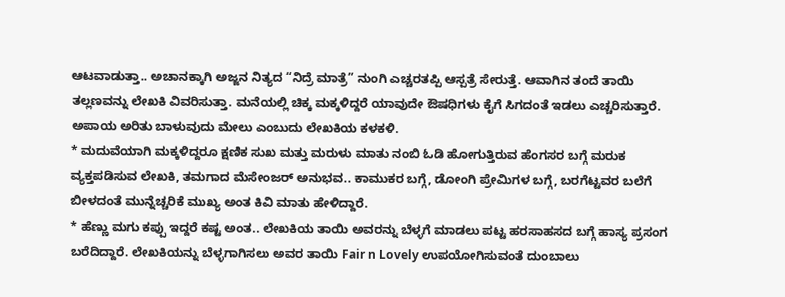ಆಟವಾಡುತ್ತಾ.. ಅಚಾನಕ್ಕಾಗಿ ಅಜ್ಜನ ನಿತ್ಯದ “ನಿದ್ರೆ ಮಾತ್ರೆ” ನುಂಗಿ ಎಚ್ಚರತಪ್ಪಿ ಆಸ್ಪತ್ರೆ ಸೇರುತ್ತೆ. ಆವಾಗಿನ ತಂದೆ ತಾಯಿ ತಲ್ಲಣವನ್ನು ಲೇಖಕಿ ವಿವರಿಸುತ್ತಾ. ಮನೆಯಲ್ಲಿ ಚಿಕ್ಕ ಮಕ್ಕಳಿದ್ದರೆ ಯಾವುದೇ ಔಷಧಿಗಳು ಕೈಗೆ ಸಿಗದಂತೆ ಇಡಲು ಎಚ್ಚರಿಸುತ್ತಾರೆ. ಅಪಾಯ ಅರಿತು ಬಾಳುವುದು ಮೇಲು ಎಂಬುದು ಲೇಖಕಿಯ ಕಳಕಳಿ.
* ಮದುವೆಯಾಗಿ ಮಕ್ಕಳಿದ್ದರೂ ಕ್ಷಣಿಕ ಸುಖ ಮತ್ತು ಮರುಳು ಮಾತು ನಂಬಿ ಓಡಿ ಹೋಗುತ್ತಿರುವ ಹೆಂಗಸರ ಬಗ್ಗೆ ಮರುಕ ವ್ಯಕ್ತಪಡಿಸುವ ಲೇಖಕಿ, ತಮಗಾದ ಮೆಸೇಂಜರ್ ಅನುಭವ.. ಕಾಮುಕರ ಬಗ್ಗೆ, ಡೋಂಗಿ ಪ್ರೇಮಿಗಳ ಬಗ್ಗೆ, ಬರಗೆಟ್ಟವರ ಬಲೆಗೆ ಬೀಳದಂತೆ ಮುನ್ನೆಚ್ಚರಿಕೆ ಮುಖ್ಯ ಅಂತ ಕಿವಿ ಮಾತು ಹೇಳಿದ್ದಾರೆ.
* ಹೆಣ್ಣು ಮಗು ಕಪ್ಪು ಇದ್ದರೆ ಕಷ್ಟ ಅಂತ.. ಲೇಖಕಿಯ ತಾಯಿ ಅವರನ್ನು ಬೆಳ್ಳಗೆ ಮಾಡಲು ಪಟ್ಟ ಹರಸಾಹಸದ ಬಗ್ಗೆ ಹಾಸ್ಯ ಪ್ರಸಂಗ ಬರೆದಿದ್ದಾರೆ. ಲೇಖಕಿಯನ್ನು ಬೆಳ್ಳಗಾಗಿಸಲು ಅವರ ತಾಯಿ Fair n Lovely ಉಪಯೋಗಿಸುವಂತೆ ದುಂಬಾಲು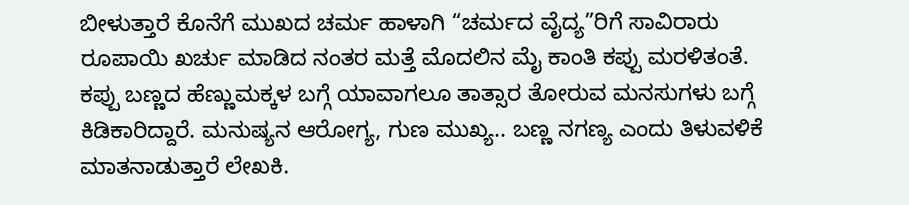ಬೀಳುತ್ತಾರೆ ಕೊನೆಗೆ ಮುಖದ ಚರ್ಮ ಹಾಳಾಗಿ “ಚರ್ಮದ ವೈದ್ಯ”ರಿಗೆ ಸಾವಿರಾರು ರೂಪಾಯಿ ಖರ್ಚು ಮಾಡಿದ ನಂತರ ಮತ್ತೆ ಮೊದಲಿನ ಮೈ ಕಾಂತಿ ಕಪ್ಪು ಮರಳಿತಂತೆ.
ಕಪ್ಪು ಬಣ್ಣದ ಹೆಣ್ಣುಮಕ್ಕಳ ಬಗ್ಗೆ ಯಾವಾಗಲೂ ತಾತ್ಸಾರ ತೋರುವ ಮನಸುಗಳು ಬಗ್ಗೆ ಕಿಡಿಕಾರಿದ್ದಾರೆ. ಮನುಷ್ಯನ ಆರೋಗ್ಯ, ಗುಣ ಮುಖ್ಯ.. ಬಣ್ಣ ನಗಣ್ಯ ಎಂದು ತಿಳುವಳಿಕೆ ಮಾತನಾಡುತ್ತಾರೆ ಲೇಖಕಿ.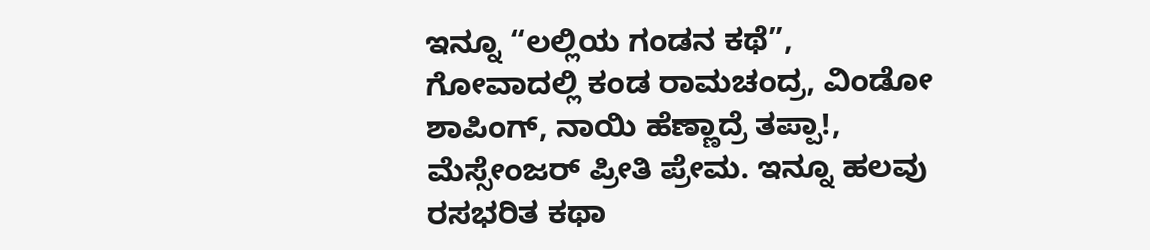ಇನ್ನೂ “ಲಲ್ಲಿಯ ಗಂಡನ ಕಥೆ”, ಗೋವಾದಲ್ಲಿ ಕಂಡ ರಾಮಚಂದ್ರ, ವಿಂಡೋ ಶಾಪಿಂಗ್, ನಾಯಿ ಹೆಣ್ಣಾದ್ರೆ ತಪ್ಪಾ!, ಮೆಸ್ಸೇಂಜರ್ ಪ್ರೀತಿ ಪ್ರೇಮ. ಇನ್ನೂ ಹಲವು ರಸಭರಿತ ಕಥಾ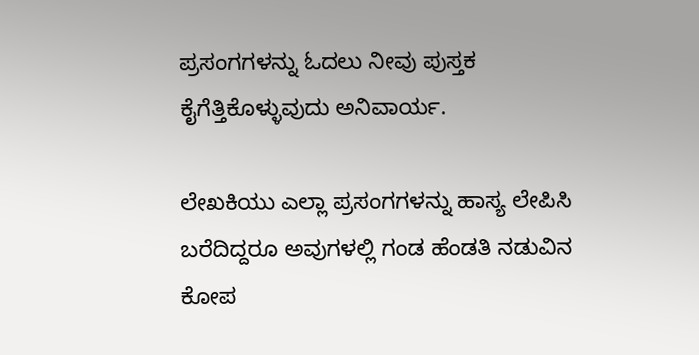ಪ್ರಸಂಗಗಳನ್ನು ಓದಲು ನೀವು ಪುಸ್ತಕ ಕೈಗೆತ್ತಿಕೊಳ್ಳುವುದು ಅನಿವಾರ್ಯ.

ಲೇಖಕಿಯು ಎಲ್ಲಾ ಪ್ರಸಂಗಗಳನ್ನು ಹಾಸ್ಯ ಲೇಪಿಸಿ ಬರೆದಿದ್ದರೂ ಅವುಗಳಲ್ಲಿ ಗಂಡ ಹೆಂಡತಿ ನಡುವಿನ ಕೋಪ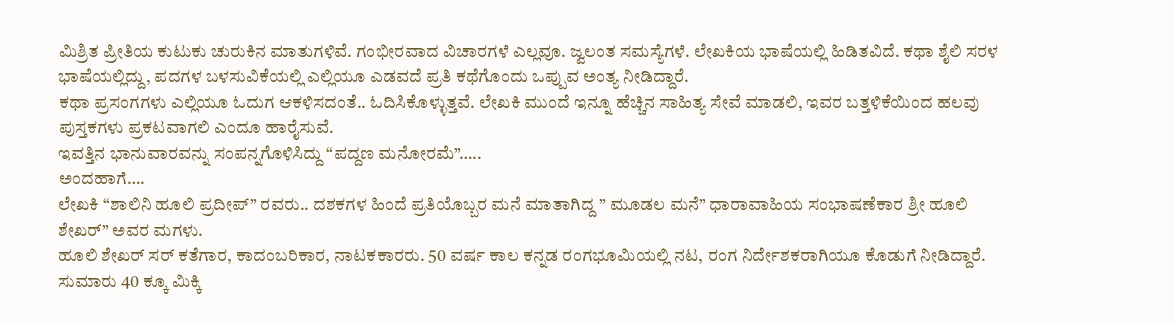ಮಿಶ್ರಿತ ಪ್ರೀತಿಯ ಕುಟುಕು ಚುರುಕಿನ ಮಾತುಗಳಿವೆ. ಗಂಭೀರವಾದ ವಿಚಾರಗಳೆ ಎಲ್ಲವೂ. ಜ್ವಲಂತ ಸಮಸ್ಯೆಗಳೆ. ಲೇಖಕಿಯ ಭಾಷೆಯಲ್ಲಿ ಹಿಡಿತವಿದೆ. ಕಥಾ ಶೈಲಿ ಸರಳ ಭಾಷೆಯಲ್ಲಿದ್ದು, ಪದಗಳ ಬಳಸುವಿಕೆಯಲ್ಲಿ ಎಲ್ಲಿಯೂ ಎಡವದೆ ಪ್ರತಿ ಕಥೆಗೊಂದು ಒಪ್ಪುವ ಅಂತ್ಯ ನೀಡಿದ್ದಾರೆ.
ಕಥಾ ಪ್ರಸಂಗಗಳು ಎಲ್ಲಿಯೂ ಓದುಗ ಆಕಳಿಸದಂತೆ.. ಓದಿಸಿಕೊಳ್ಳುತ್ತವೆ. ಲೇಖಕಿ ಮುಂದೆ ಇನ್ನೂ ಹೆಚ್ಚಿನ ಸಾಹಿತ್ಯ ಸೇವೆ ಮಾಡಲಿ, ಇವರ ಬತ್ತಳಿಕೆಯಿಂದ ಹಲವು ಪುಸ್ತಕಗಳು ಪ್ರಕಟವಾಗಲಿ ಎಂದೂ ಹಾರೈಸುವೆ.
ಇವತ್ತಿನ ಭಾನುವಾರವನ್ನು ಸಂಪನ್ನಗೊಳಿಸಿದ್ದು “ಪದ್ದಣ ಮನೋರಮೆ”…..
ಅಂದಹಾಗೆ….
ಲೇಖಕಿ “ಶಾಲಿನಿ ಹೂಲಿ ಪ್ರದೀಪ್” ರವರು.. ದಶಕಗಳ ಹಿಂದೆ ಪ್ರತಿಯೊಬ್ಬರ ಮನೆ ಮಾತಾಗಿದ್ದ ” ಮೂಡಲ ಮನೆ” ಧಾರಾವಾಹಿಯ ಸಂಭಾಷಣೆಕಾರ ಶ್ರೀ ಹೂಲಿ ಶೇಖರ್” ಅವರ ಮಗಳು.
ಹೂಲಿ ಶೇಖರ್ ಸರ್ ಕತೆಗಾರ, ಕಾದಂಬರಿಕಾರ, ನಾಟಕಕಾರರು. 50 ವರ್ಷ ಕಾಲ ಕನ್ನಡ ರಂಗಭೂಮಿಯಲ್ಲಿ ನಟ, ರಂಗ ನಿರ್ದೇಶಕರಾಗಿಯೂ ಕೊಡುಗೆ ನೀಡಿದ್ದಾರೆ. ಸುಮಾರು 40 ಕ್ಕೂ ಮಿಕ್ಕಿ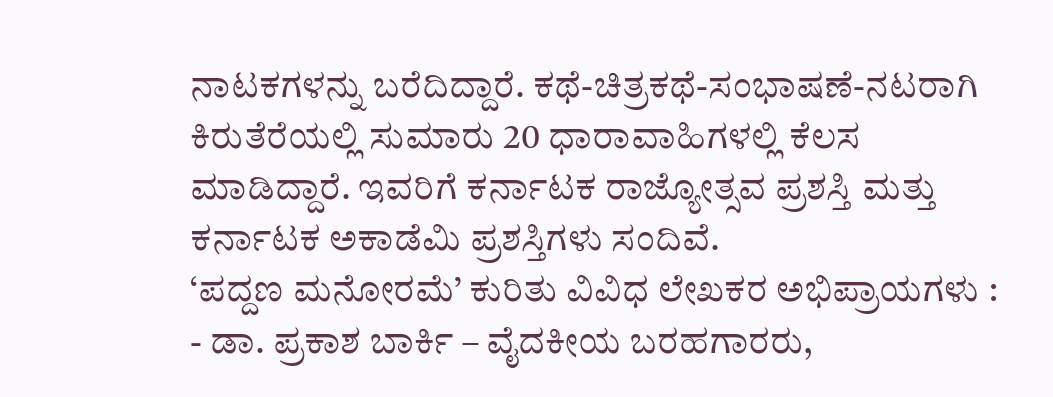ನಾಟಕಗಳನ್ನು ಬರೆದಿದ್ದಾರೆ. ಕಥೆ-ಚಿತ್ರಕಥೆ-ಸಂಭಾಷಣೆ-ನಟರಾಗಿ ಕಿರುತೆರೆಯಲ್ಲಿ ಸುಮಾರು 20 ಧಾರಾವಾಹಿಗಳಲ್ಲಿ ಕೆಲಸ ಮಾಡಿದ್ದಾರೆ. ಇವರಿಗೆ ಕರ್ನಾಟಕ ರಾಜ್ಯೋತ್ಸವ ಪ್ರಶಸ್ತಿ ಮತ್ತು ಕರ್ನಾಟಕ ಅಕಾಡೆಮಿ ಪ್ರಶಸ್ತಿಗಳು ಸಂದಿವೆ.
‘ಪದ್ದಣ ಮನೋರಮೆ’ ಕುರಿತು ವಿವಿಧ ಲೇಖಕರ ಅಭಿಪ್ರಾಯಗಳು :
- ಡಾ. ಪ್ರಕಾಶ ಬಾರ್ಕಿ – ವೈದಕೀಯ ಬರಹಗಾರರು,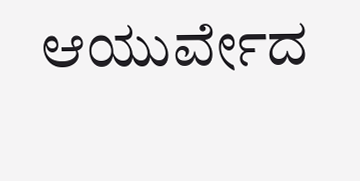ಆಯುರ್ವೇದ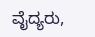ವೈದ್ಯರು,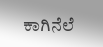ಕಾಗಿನೆಲೆ